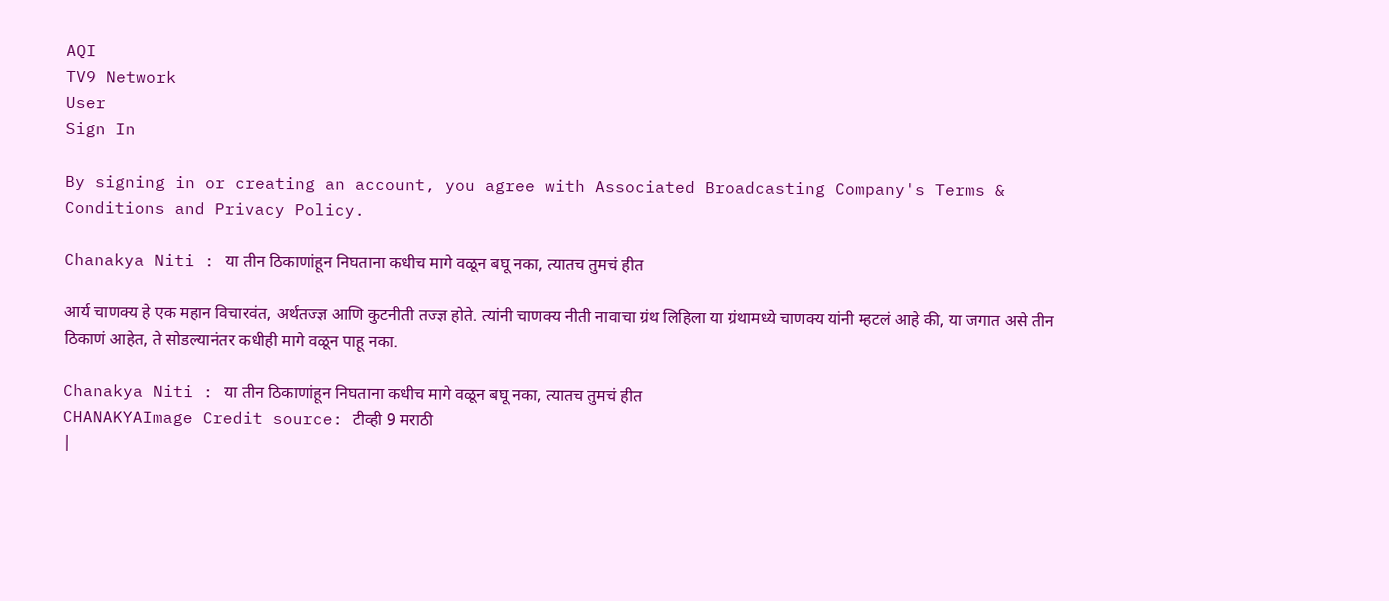AQI
TV9 Network
User
Sign In

By signing in or creating an account, you agree with Associated Broadcasting Company's Terms & Conditions and Privacy Policy.

Chanakya Niti : या तीन ठिकाणांहून निघताना कधीच मागे वळून बघू नका, त्यातच तुमचं हीत

आर्य चाणक्य हे एक महान विचारवंत, अर्थतज्ज्ञ आणि कुटनीती तज्ज्ञ होते. त्यांनी चाणक्य नीती नावाचा ग्रंथ लिहिला या ग्रंथामध्ये चाणक्य यांनी म्हटलं आहे की, या जगात असे तीन ठिकाणं आहेत, ते सोडल्यानंतर कधीही मागे वळून पाहू नका.

Chanakya Niti : या तीन ठिकाणांहून निघताना कधीच मागे वळून बघू नका, त्यातच तुमचं हीत
CHANAKYAImage Credit source: टीव्ही 9 मराठी
|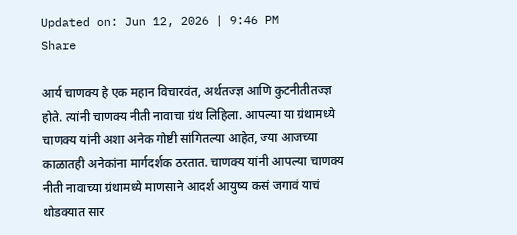Updated on: Jun 12, 2026 | 9:46 PM
Share

आर्य चाणक्य हे एक महान विचारवंत, अर्थतज्ज्ञ आणि कुटनीतीतज्ज्ञ होते. त्यांनी चाणक्य नीती नावाचा ग्रंथ लिहिला. आपल्या या ग्रंथामध्ये चाणक्य यांनी अशा अनेक गोष्टी सांगितल्या आहेत, ज्या आजच्या काळातही अनेकांना मार्गदर्शक ठरतात. चाणक्य यांनी आपल्या चाणक्य नीती नावाच्या ग्रंथामध्ये माणसाने आदर्श आयुष्य कसं जगावं याचं थोडक्यात सार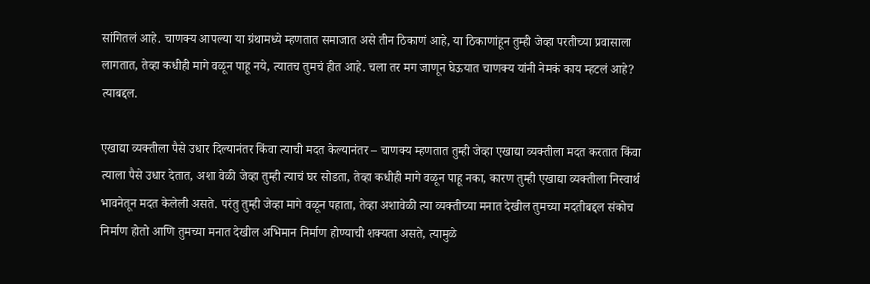सांगितलं आहे. चाणक्य आपल्या या ग्रंथामध्ये म्हणतात समाजात असे तीन ठिकाणं आहे, या ठिकाणांहून तुम्ही जेव्हा परतीच्या प्रवासाला लागतात, तेव्हा कधीही मागे वळून पाहू नये, त्यातच तुमचं हीत आहे. चला तर मग जाणून घेऊयात चाणक्य यांनी नेमकं काय म्हटलं आहे? त्याबद्दल.

एखाद्या व्यक्तीला पैसे उधार दिल्यानंतर किंवा त्याची मदत केल्यानंतर – चाणक्य म्हणतात तुम्ही जेव्हा एखाद्या व्यक्तीला मदत करतात किंवा त्याला पैसे उधार देतात, अशा वेळी जेव्हा तुम्ही त्याचं घर सोडता, तेव्हा कधीही मागे वळून पाहू नका, कारण तुम्ही एखाद्या व्यक्तीला निस्वार्थ भावनेतून मदत केलेली असते. परंतु तुम्ही जेव्हा मागे वळून पहाता, तेव्हा अशावेळी त्या व्यक्तीच्या मनात देखील तुमच्या मदतीबद्दल संकोच निर्माण होतो आणि तुमच्या मनात देखील अभिमान निर्माण होण्याची शक्यता असते, त्यामुळे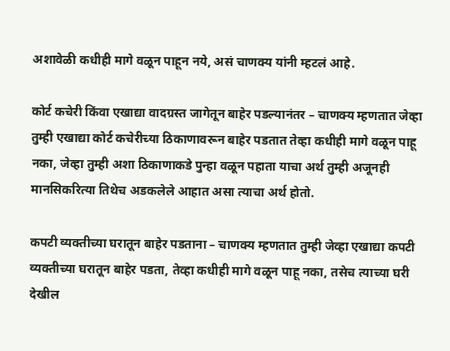अशावेळी कधीही मागे वळून पाहून नये, असं चाणक्य यांनी म्हटलं आहे.

कोर्ट कचेरी किंवा एखाद्या वादग्रस्त जागेतून बाहेर पडल्यानंतर – चाणक्य म्हणतात जेव्हा तुम्ही एखाद्या कोर्ट कचेरीच्या ठिकाणावरून बाहेर पडतात तेव्हा कधीही मागे वळून पाहू नका, जेव्हा तुम्ही अशा ठिकाणाकडे पुन्हा वळून पहाता याचा अर्थ तुम्ही अजूनही मानसिकरित्या तिथेच अडकलेले आहात असा त्याचा अर्थ होतो.

कपटी व्यक्तीच्या घरातून बाहेर पडताना – चाणक्य म्हणतात तुम्ही जेव्हा एखाद्या कपटी व्यक्तीच्या घरातून बाहेर पडता, तेव्हा कधीही मागे वळून पाहू नका, तसेच त्याच्या घरी देखील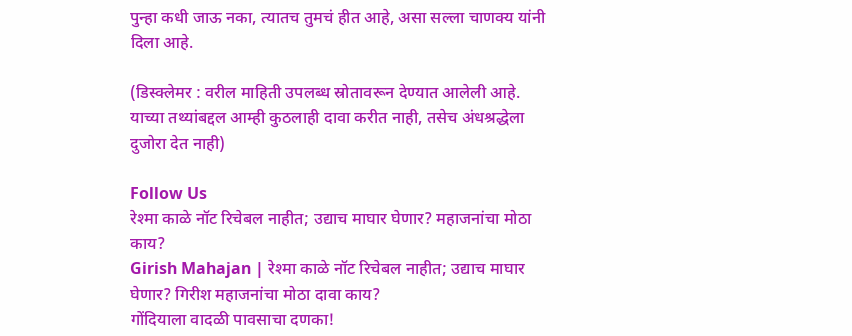पुन्हा कधी जाऊ नका, त्यातच तुमचं हीत आहे, असा सल्ला चाणक्य यांनी दिला आहे.

(डिस्क्लेमर : वरील माहिती उपलब्ध स्रोतावरून देण्यात आलेली आहे. याच्या तथ्यांबद्दल आम्ही कुठलाही दावा करीत नाही, तसेच अंधश्रद्धेला दुजोरा देत नाही)

Follow Us
रेश्मा काळे नॉट रिचेबल नाहीत; उद्याच माघार घेणार? महाजनांचा मोठा काय?
Girish Mahajan | रेश्मा काळे नॉट रिचेबल नाहीत; उद्याच माघार घेणार? गिरीश महाजनांचा मोठा दावा काय?
गोंदियाला वादळी पावसाचा दणका!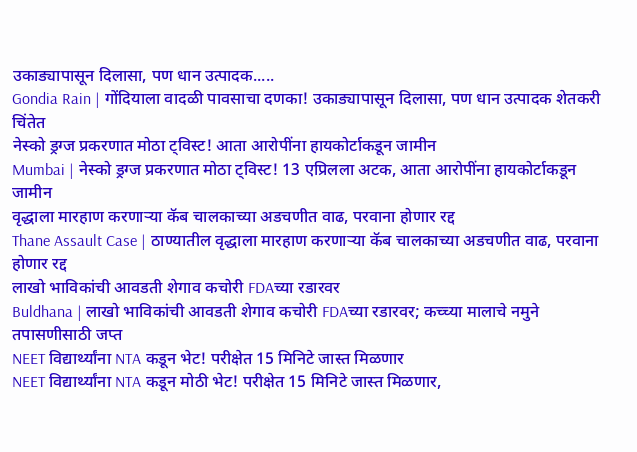उकाड्यापासून दिलासा, पण धान उत्पादक.....
Gondia Rain | गोंदियाला वादळी पावसाचा दणका! उकाड्यापासून दिलासा, पण धान उत्पादक शेतकरी चिंतेत
नेस्को ड्रग्ज प्रकरणात मोठा ट्विस्ट! आता आरोपींना हायकोर्टाकडून जामीन
Mumbai | नेस्को ड्रग्ज प्रकरणात मोठा ट्विस्ट! 13 एप्रिलला अटक, आता आरोपींना हायकोर्टाकडून जामीन
वृद्धाला मारहाण करणाऱ्या कॅब चालकाच्या अडचणीत वाढ, परवाना होणार रद्द
Thane Assault Case | ठाण्यातील वृद्धाला मारहाण करणाऱ्या कॅब चालकाच्या अडचणीत वाढ, परवाना होणार रद्द
लाखो भाविकांची आवडती शेगाव कचोरी FDAच्या रडारवर
Buldhana | लाखो भाविकांची आवडती शेगाव कचोरी FDAच्या रडारवर; कच्च्या मालाचे नमुने तपासणीसाठी जप्त
NEET विद्यार्थ्यांना NTA कडून भेट! परीक्षेत 15 मिनिटे जास्त मिळणार
NEET विद्यार्थ्यांना NTA कडून मोठी भेट! परीक्षेत 15 मिनिटे जास्त मिळणार,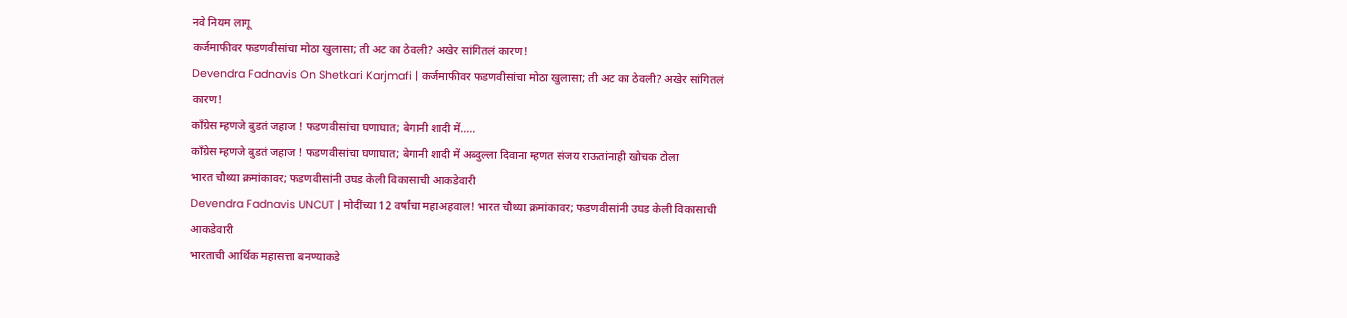नवे नियम लागू
कर्जमाफीवर फडणवीसांचा मोठा खुलासा; ती अट का ठेवली? अखेर सांगितलं कारण!
Devendra Fadnavis On Shetkari Karjmafi | कर्जमाफीवर फडणवीसांचा मोठा खुलासा; ती अट का ठेवली? अखेर सांगितलं कारण!
काँग्रेस म्हणजे बुडतं जहाज ! फडणवीसांचा घणाघात; बेगानी शादी में.....
काँग्रेस म्हणजे बुडतं जहाज ! फडणवीसांचा घणाघात; बेगानी शादी में अब्दुल्ला दिवाना म्हणत संजय राऊतांनाही खोचक टोला
भारत चौथ्या क्रमांकावर; फडणवीसांनी उघड केली विकासाची आकडेवारी
Devendra Fadnavis UNCUT | मोदींच्या 12 वर्षांचा महाअहवाल! भारत चौथ्या क्रमांकावर; फडणवीसांनी उघड केली विकासाची आकडेवारी
भारताची आर्थिक महासत्ता बनण्याकडे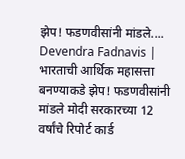झेप! फडणवीसांनी मांडले....
Devendra Fadnavis | भारताची आर्थिक महासत्ता बनण्याकडे झेप! फडणवीसांनी मांडले मोदी सरकारच्या 12 वर्षांचे रिपोर्ट कार्ड